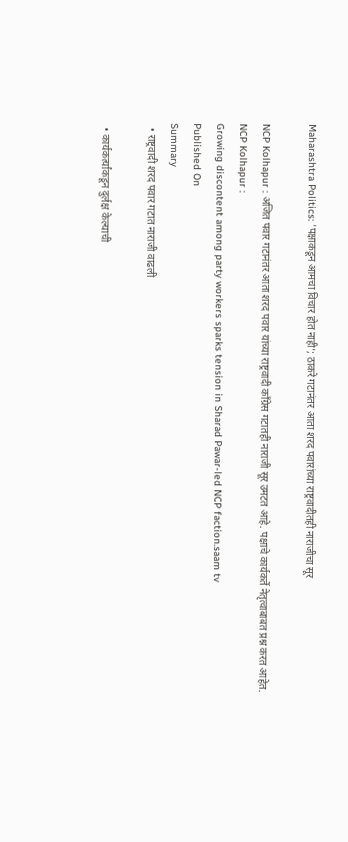Maharashtra Politics: 'पक्षाकडून आमचा विचार होत नाही'; ठाकरे गटानंतर आता शरद पवारांच्या राष्ट्रवादीतही नाराजीचा सूर

NCP Kolhapur : अजित पवार गटानंतर आता शरद पवार यांच्या राष्ट्रवादी काँग्रेस गटातही नाराजी सूर उमटत आहे. पक्षाचे कार्यकर्ते नेतृत्वाबाबत प्रश्न करत आहेत.
NCP Kolhapur :
Growing discontent among party workers sparks tension in Sharad Pawar-led NCP faction.saam tv
Published On
Summary
  • राष्ट्रवादी शरद पवार गटात नाराजी वाढली

  • कार्यकर्त्यांकडून दुर्लक्ष केल्याची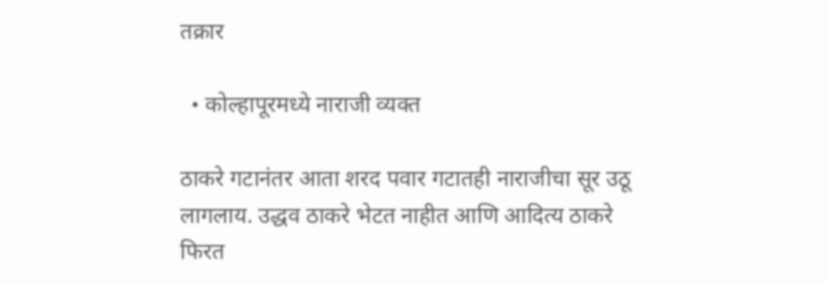तक्रार

  • कोल्हापूरमध्ये नाराजी व्यक्त

ठाकरे गटानंतर आता शरद पवार गटातही नाराजीचा सूर उठू लागलाय. उद्धव ठाकरे भेटत नाहीत आणि आदित्य ठाकरे फिरत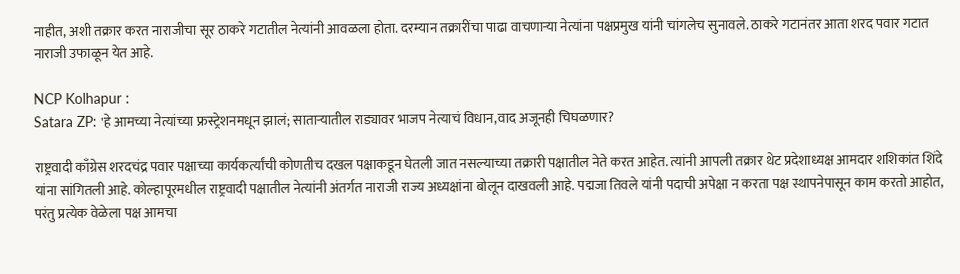नाहीत, अशी तक्रार करत नाराजीचा सूर ठाकरे गटातील नेत्यांनी आवळला होता. दरम्यान तक्रारींचा पाढा वाचणाऱ्या नेत्यांना पक्षप्रमुख यांनी चांगलेच सुनावले. ठाकरे गटानंतर आता शरद पवार गटात नाराजी उफाळून येत आहे.

NCP Kolhapur :
Satara ZP: 'हे आमच्या नेत्यांच्या फ्रस्ट्रेशनमधून झालं; साताऱ्यातील राड्यावर भाजप नेत्याचं विधान,वाद अजूनही चिघळणार?

राष्ट्रवादी काँग्रेस शरदचंद्र पवार पक्षाच्या कार्यकर्त्यांची कोणतीच दखल पक्षाकडून घेतली जात नसल्याच्या तक्रारी पक्षातील नेते करत आहेत. त्यांनी आपली तक्रार थेट प्रदेशाध्यक्ष आमदार शशिकांत शिंदे यांना सांगितली आहे. कोल्हापूरमधील राष्ट्रवादी पक्षातील नेत्यांनी अंतर्गत नाराजी राज्य अध्यक्षांना बोलून दाखवली आहे. पद्मजा तिवले यांनी पदाची अपेक्षा न करता पक्ष स्थापनेपासून काम करतो आहोत, परंतु प्रत्येक वेळेला पक्ष आमचा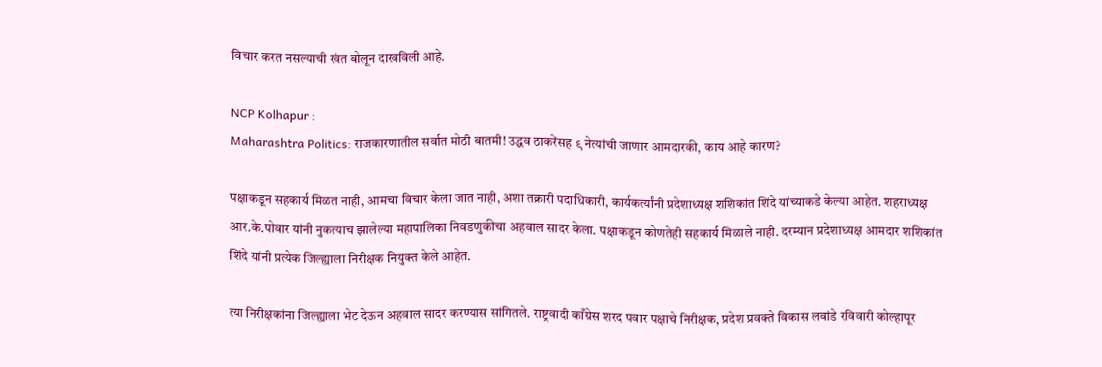विचार करत नसल्याची खंत बोलून दाखविली आहे.

NCP Kolhapur :
Maharashtra Politics: राजकारणातील सर्वात मोठी बातमी! उद्धव ठाकरेंसह ९ नेत्यांची जाणार आमदारकी, काय आहे कारण?

पक्षाकडून सहकार्य मिळत नाही, आमचा विचार केला जात नाही, अशा तक्रारी पदाधिकारी, कार्यकर्त्यांनी प्रदेशाध्यक्ष शशिकांत शिंदे यांच्याकडे केल्या आहेत. शहराध्यक्ष आर.के.पोवार यांनी नुकत्याच झालेल्या महापालिका निवडणुकीचा अहवाल सादर केला. पक्षाकडून कोणतेही सहकार्य मिळाले नाही. दरम्यान प्रदेशाध्यक्ष आमदार शशिकांत शिंदे यांनी प्रत्येक जिल्ह्याला निरीक्षक नियुक्त केले आहेत.

त्या निरीक्षकांना जिल्ह्याला भेट देऊन अहवाल सादर करण्यास सांगितले. राष्ट्रवादी काँग्रेस शरद पवार पक्षाचे निरीक्षक, प्रदेश प्रवक्ते विकास लवांडे रविवारी कोल्हापूर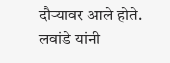दौऱ्यावर आले होते. लवांडे यांनी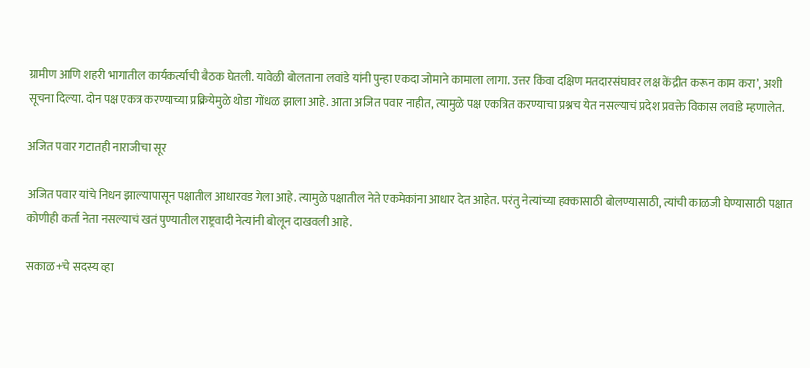ग्रामीण आणि शहरी भागातील कार्यकर्त्याची बैठक घेतली. यावेळी बोलताना लवांडे यांनी पुन्हा एकदा जोमाने कामाला लागा. उत्तर किंवा दक्षिण मतदारसंघावर लक्ष केंद्रीत करून काम करा’, अशी सूचना दिल्या. दोन पक्ष एकत्र करण्याच्या प्रक्रियेमुळे थोडा गोंधळ झाला आहे. आता अजित पवार नाहीत, त्यामुळे पक्ष एकत्रित करण्याचा प्रश्नच येत नसल्याचं प्रदेश प्रवक्ते विकास लवांडे म्हणालेत.

अजित पवार गटातही नाराजीचा सूर

अजित पवार यांचे निधन झाल्यापासून पक्षातील आधारवड गेला आहे. त्यामुळे पक्षातील नेते एकमेकांना आधार देत आहेत. परंतु नेत्यांच्या हक्कासाठी बोलण्यासाठी, त्यांची काळजी घेण्यासाठी पक्षात कोणीही कर्ता नेता नसल्याचं खतं पुण्यातील राष्ट्रवादी नेत्यांनी बोलून दाखवली आहे.

सकाळ+चे सदस्य व्हा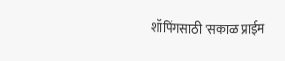शॉपिंगसाठी 'सकाळ प्राईम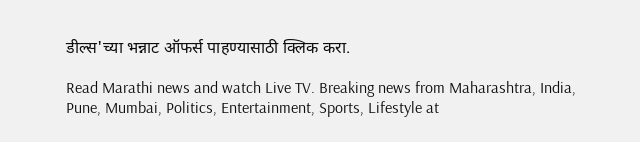डील्स'च्या भन्नाट ऑफर्स पाहण्यासाठी क्लिक करा.

Read Marathi news and watch Live TV. Breaking news from Maharashtra, India, Pune, Mumbai, Politics, Entertainment, Sports, Lifestyle at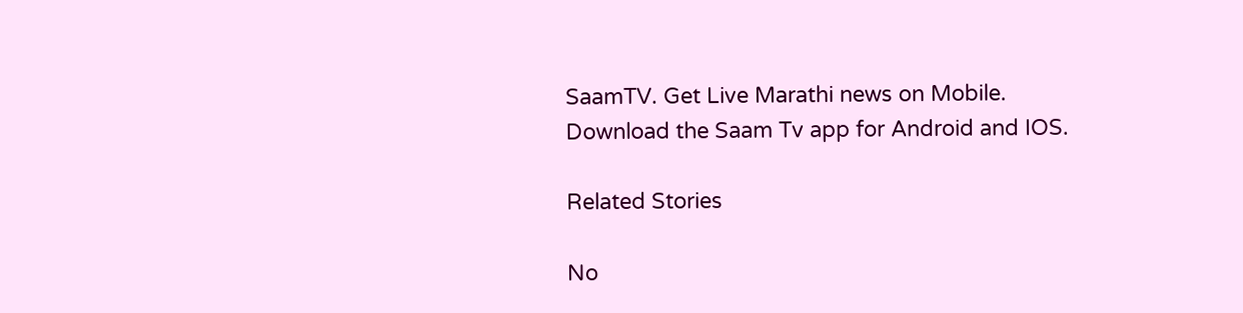SaamTV. Get Live Marathi news on Mobile. Download the Saam Tv app for Android and IOS.

Related Stories

No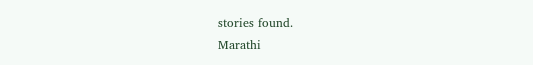stories found.
Marathi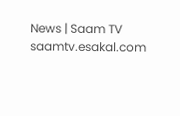News | Saam TV
saamtv.esakal.com